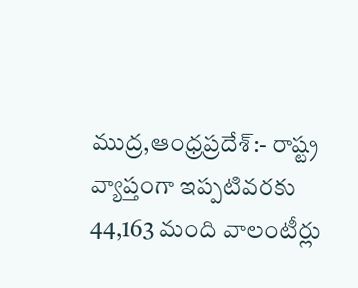ముద్ర,ఆంధ్రప్రదేశ్:- రాష్ట్ర వ్యాప్తంగా ఇప్పటివరకు 44,163 మంది వాలంటీర్లు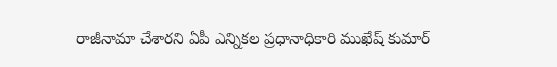రాజీనామా చేశారని ఏపీ ఎన్నికల ప్రధానాధికారి ముఖేష్ కుమార్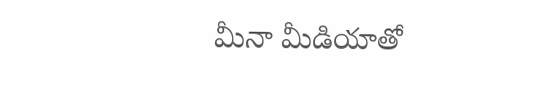మీనా మీడియాతో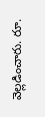వెల్లడించారు. రూ.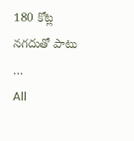180 కోట్ల నగదుతో పాటు …
All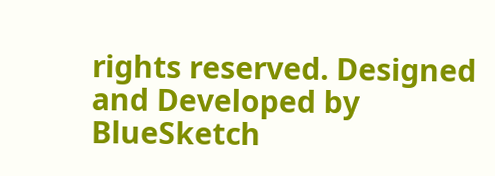rights reserved. Designed and Developed by BlueSketch